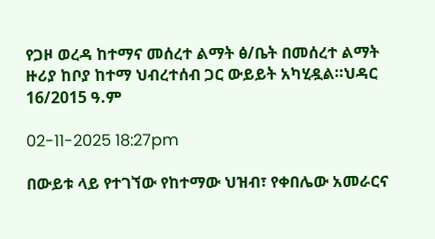የጋዞ ወረዳ ከተማና መሰረተ ልማት ፅ/ቤት በመሰረተ ልማት ዙሪያ ከቦያ ከተማ ህብረተሰብ ጋር ውይይት አካሂዷል።ህዳር 16/2015 ዓ.ም

02-11-2025 18:27pm

በውይቱ ላይ የተገኘው የከተማው ህዝብ፣ የቀበሌው አመራርና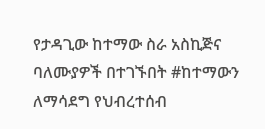የታዳጊው ከተማው ስራ አስኪጅና ባለሙያዎች በተገኙበት #ከተማውን ለማሳደግ የህብረተሰብ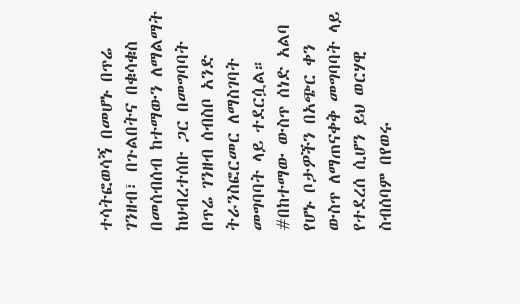ተሳትፎወሳኝ በመሆኑ በጥሬ ገንዘብ፣ በጉልበትና በቁሳቁስ በመሰብሰብ ከተማውን ለማልማት ከህብረተሰቡ ጋር በመግባባት በጥሬ ገንዘብ ሰብስቦ አንድ ትራንስፎርመር ለማስገባት መግባባት ላይ ተደርሷል። #በከተማው ውስጥ ሰነድ አልባ የሆኑ ቦታዎችን በአጭር ቀን ውስጥ ለማጠናቀቅ መግባባት ላይ የተደረሰ ሲሆን ይህ ወርሃዊ ስብሰባም በየወሩ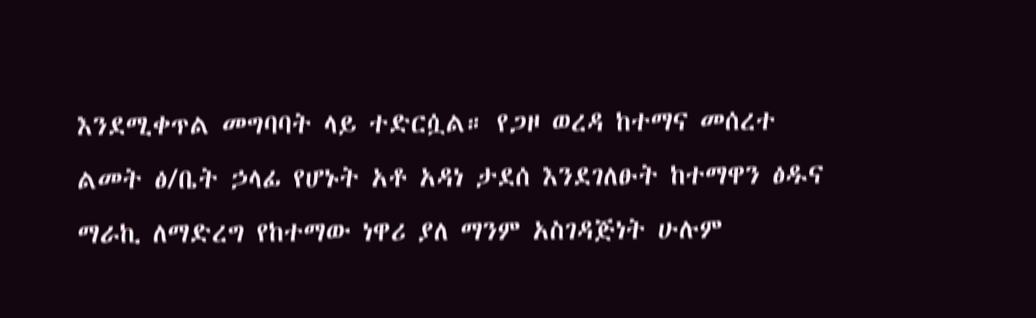እንደሚቀጥል መግባባት ላይ ተድርሷል። የጋዞ ወረዳ ከተማና መሰረተ ልመት ፅ/ቤት ኃላፊ የሆኑት አቶ አዳነ ታደሰ እንደገለፁት ከተማዋን ፅዱና ማራኪ ለማድረግ የከተማው ነዋሪ ያለ ማንም አስገዳጅነት ሁሉም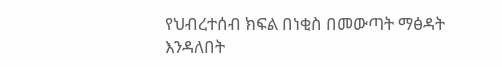የህብረተሰብ ክፍል በነቂስ በመውጣት ማፅዳት እንዳለበት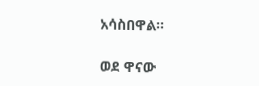አሳስበዋል።

ወደ ዋናው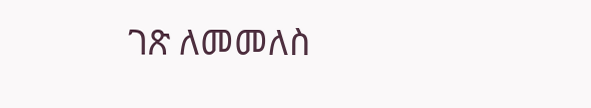ገጽ ለመመለስ